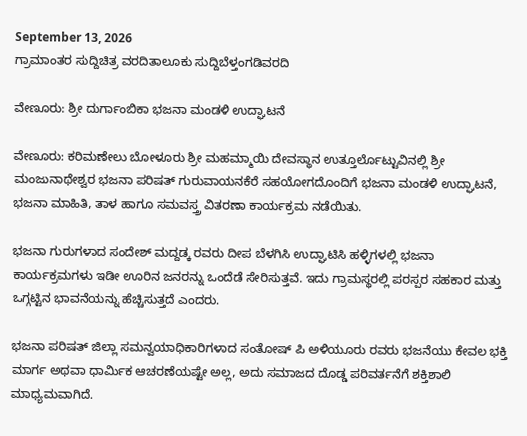September 13, 2026
ಗ್ರಾಮಾಂತರ ಸುದ್ದಿಚಿತ್ರ ವರದಿತಾಲೂಕು ಸುದ್ದಿಬೆಳ್ತಂಗಡಿವರದಿ

ವೇಣೂರು: ಶ್ರೀ ದುರ್ಗಾಂಬಿಕಾ ಭಜನಾ ಮಂಡಳಿ ಉದ್ಘಾಟನೆ

ವೇಣೂರು: ಕರಿಮಣೇಲು ಬೋಳೂರು ಶ್ರೀ ಮಹಮ್ಮಾಯಿ ದೇವಸ್ಥಾನ ಉತ್ತೂರ್ಲೊಟ್ಟುವಿನಲ್ಲಿ ಶ್ರೀ ಮಂಜುನಾಥೇಶ್ವರ ಭಜನಾ ಪರಿಷತ್ ಗುರುವಾಯನಕೆರೆ ಸಹಯೋಗದೊಂದಿಗೆ ಭಜನಾ ಮಂಡಳಿ ಉದ್ಘಾಟನೆ, ಭಜನಾ ಮಾಹಿತಿ, ತಾಳ ಹಾಗೂ ಸಮವಸ್ತ್ರ ವಿತರಣಾ ಕಾರ್ಯಕ್ರಮ ನಡೆಯಿತು.

ಭಜನಾ ಗುರುಗಳಾದ ಸಂದೇಶ್ ಮದ್ದಡ್ಕ ರವರು ದೀಪ ಬೆಳಗಿಸಿ ಉದ್ಘಾಟಿಸಿ ಹಳ್ಳಿಗಳಲ್ಲಿ ಭಜನಾ ಕಾರ್ಯಕ್ರಮಗಳು ಇಡೀ ಊರಿನ ಜನರನ್ನು ಒಂದೆಡೆ ಸೇರಿಸುತ್ತವೆ. ಇದು ಗ್ರಾಮಸ್ಥರಲ್ಲಿ ಪರಸ್ಪರ ಸಹಕಾರ ಮತ್ತು ಒಗ್ಗಟ್ಟಿನ ಭಾವನೆಯನ್ನು ಹೆಚ್ಚಿಸುತ್ತದೆ ಎಂದರು.

ಭಜನಾ ಪರಿಷತ್ ಜಿಲ್ಲಾ ಸಮನ್ವಯಾಧಿಕಾರಿಗಳಾದ ಸಂತೋಷ್ ಪಿ ಅಳಿಯೂರು ರವರು ಭಜನೆಯು ಕೇವಲ ಭಕ್ತಿ ಮಾರ್ಗ ಅಥವಾ ಧಾರ್ಮಿಕ ಆಚರಣೆಯಷ್ಟೇ ಅಲ್ಲ, ಅದು ಸಮಾಜದ ದೊಡ್ಡ ಪರಿವರ್ತನೆಗೆ ಶಕ್ತಿಶಾಲಿ ಮಾಧ್ಯಮವಾಗಿದೆ.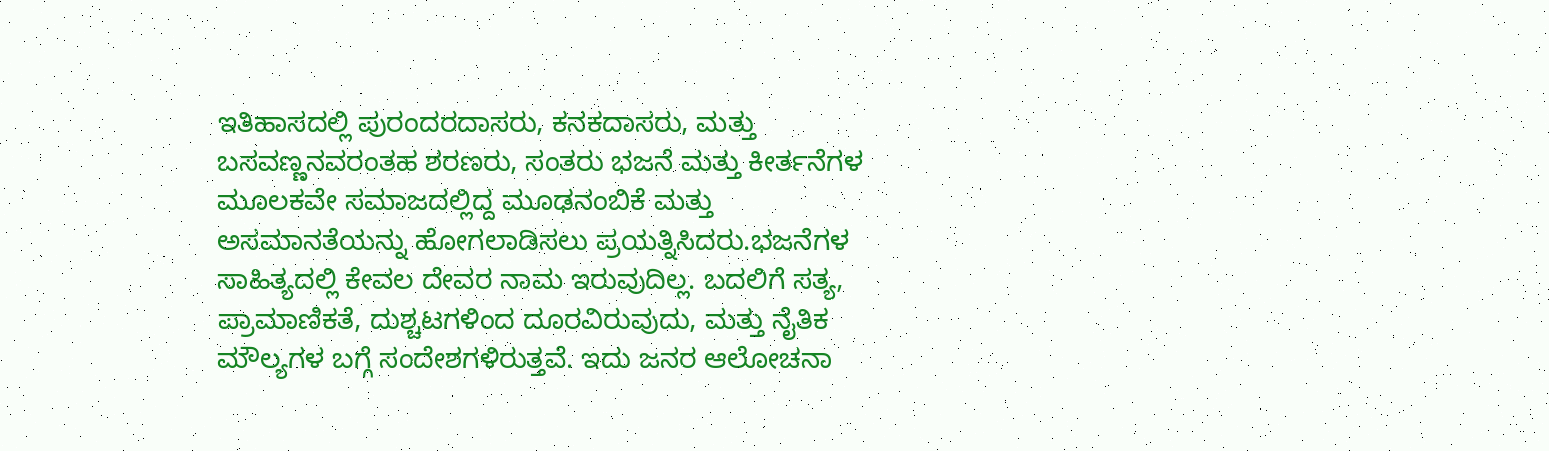ಇತಿಹಾಸದಲ್ಲಿ ಪುರಂದರದಾಸರು, ಕನಕದಾಸರು, ಮತ್ತು ಬಸವಣ್ಣನವರಂತಹ ಶರಣರು, ಸಂತರು ಭಜನೆ ಮತ್ತು ಕೀರ್ತನೆಗಳ ಮೂಲಕವೇ ಸಮಾಜದಲ್ಲಿದ್ದ ಮೂಢನಂಬಿಕೆ ಮತ್ತು ಅಸಮಾನತೆಯನ್ನು ಹೋಗಲಾಡಿಸಲು ಪ್ರಯತ್ನಿಸಿದರು.ಭಜನೆಗಳ ಸಾಹಿತ್ಯದಲ್ಲಿ ಕೇವಲ ದೇವರ ನಾಮ ಇರುವುದಿಲ್ಲ. ಬದಲಿಗೆ ಸತ್ಯ, ಪ್ರಾಮಾಣಿಕತೆ, ದುಶ್ಚಟಗಳಿಂದ ದೂರವಿರುವುದು, ಮತ್ತು ನೈತಿಕ ಮೌಲ್ಯಗಳ ಬಗ್ಗೆ ಸಂದೇಶಗಳಿರುತ್ತವೆ. ಇದು ಜನರ ಆಲೋಚನಾ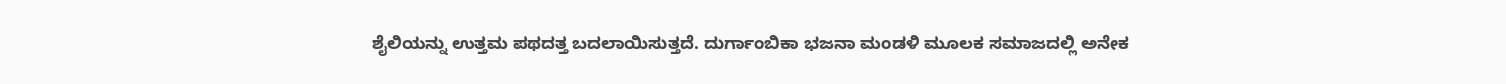ಶೈಲಿಯನ್ನು ಉತ್ತಮ ಪಥದತ್ತ ಬದಲಾಯಿಸುತ್ತದೆ. ದುರ್ಗಾಂಬಿಕಾ ಭಜನಾ ಮಂಡಳಿ ಮೂಲಕ ಸಮಾಜದಲ್ಲಿ ಅನೇಕ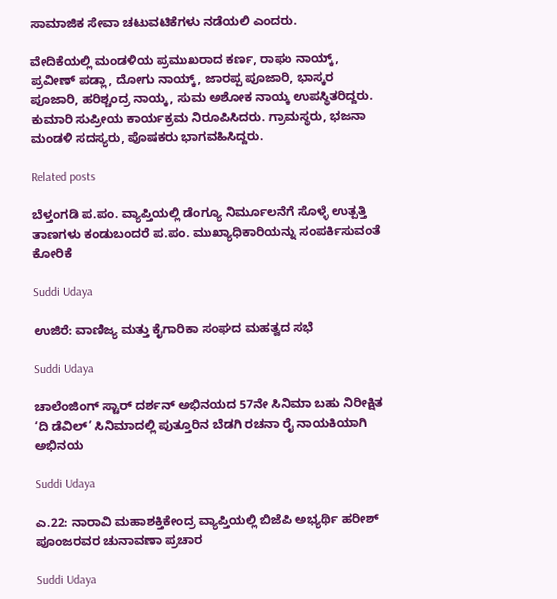ಸಾಮಾಜಿಕ ಸೇವಾ ಚಟುವಟಿಕೆಗಳು ನಡೆಯಲಿ ಎಂದರು.

ವೇದಿಕೆಯಲ್ಲಿ ಮಂಡಳಿಯ ಪ್ರಮುಖರಾದ ಕರ್ಣ, ರಾಘು ನಾಯ್ಕ್, ಪ್ರವೀಣ್ ಪಡ್ಲಾ, ದೋಗು ನಾಯ್ಕ್, ಜಾರಪ್ಪ ಪೂಜಾರಿ, ಭಾಸ್ಕರ ಪೂಜಾರಿ, ಹರಿಶ್ಚಂದ್ರ ನಾಯ್ಕ, ಸುಮ ಅಶೋಕ ನಾಯ್ಕ ಉಪಸ್ಥಿತರಿದ್ದರು. ಕುಮಾರಿ ಸುಪ್ರೀಯ ಕಾರ್ಯಕ್ರಮ ನಿರೂಪಿಸಿದರು. ಗ್ರಾಮಸ್ಥರು, ಭಜನಾ ಮಂಡಳಿ ಸದಸ್ಯರು, ಪೊಷಕರು ಭಾಗವಹಿಸಿದ್ದರು.

Related posts

ಬೆಳ್ತಂಗಡಿ ಪ.ಪಂ. ವ್ಯಾಪ್ತಿಯಲ್ಲಿ ಡೆಂಗ್ಯೂ ನಿರ್ಮೂಲನೆಗೆ ಸೊಳ್ಳೆ ಉತ್ಪತ್ತಿ ತಾಣಗಳು ಕಂಡುಬಂದರೆ ಪ.ಪಂ. ಮುಖ್ಯಾಧಿಕಾರಿಯನ್ನು ಸಂಪರ್ಕಿಸುವಂತೆ ಕೋರಿಕೆ

Suddi Udaya

ಉಜಿರೆ: ವಾಣಿಜ್ಯ ಮತ್ತು ಕೈಗಾರಿಕಾ ಸಂಘದ ಮಹತ್ವದ ಸಭೆ

Suddi Udaya

ಚಾಲೆಂಜಿಂಗ್ ಸ್ಟಾರ್ ದರ್ಶನ್ ಅಭಿನಯದ 57ನೇ ಸಿನಿಮಾ ಬಹು ನಿರೀಕ್ಷಿತ ‘ದಿ ಡೆವಿಲ್’ ಸಿನಿಮಾದಲ್ಲಿ ಪುತ್ತೂರಿನ ಬೆಡಗಿ ರಚನಾ ರೈ ನಾಯಕಿಯಾಗಿ ಅಭಿನಯ

Suddi Udaya

ಎ.22: ನಾರಾವಿ ಮಹಾಶಕ್ತಿಕೇಂದ್ರ ವ್ಯಾಪ್ತಿಯಲ್ಲಿ ಬಿಜೆಪಿ ಅಭ್ಯರ್ಥಿ ಹರೀಶ್ ಪೂಂಜರವರ ಚುನಾವಣಾ ಪ್ರಚಾರ

Suddi Udaya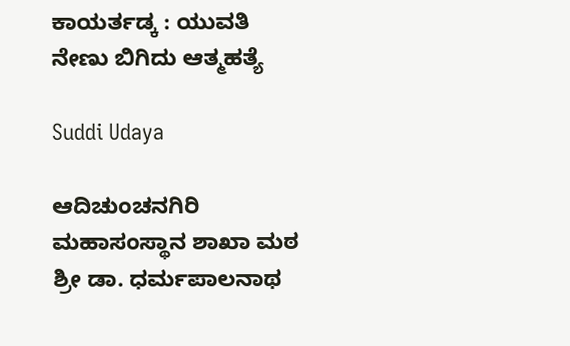ಕಾಯರ್ತಡ್ಕ : ಯುವತಿ ನೇಣು ಬಿಗಿದು ಆತ್ಮಹತ್ಯೆ

Suddi Udaya

ಆದಿಚುಂಚನಗಿರಿ ಮಹಾಸಂಸ್ಥಾನ ಶಾಖಾ ಮಠ ಶ್ರೀ ಡಾ. ಧರ್ಮಪಾಲನಾಥ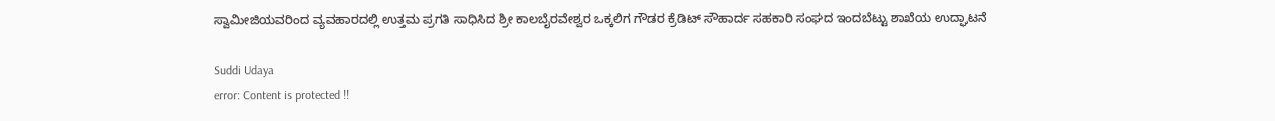ಸ್ವಾಮೀಜಿಯವರಿಂದ ವ್ಯವಹಾರದಲ್ಲಿ ಉತ್ತಮ ಪ್ರಗತಿ ಸಾಧಿಸಿದ ಶ್ರೀ ಕಾಲಬೈರವೇಶ್ವರ ಒಕ್ಕಲಿಗ ಗೌಡರ ಕ್ರೆಡಿಟ್ ಸೌಹಾರ್ದ ಸಹಕಾರಿ ಸಂಘದ ಇಂದಬೆಟ್ಟು ಶಾಖೆಯ ಉದ್ಘಾಟನೆ

Suddi Udaya
error: Content is protected !!